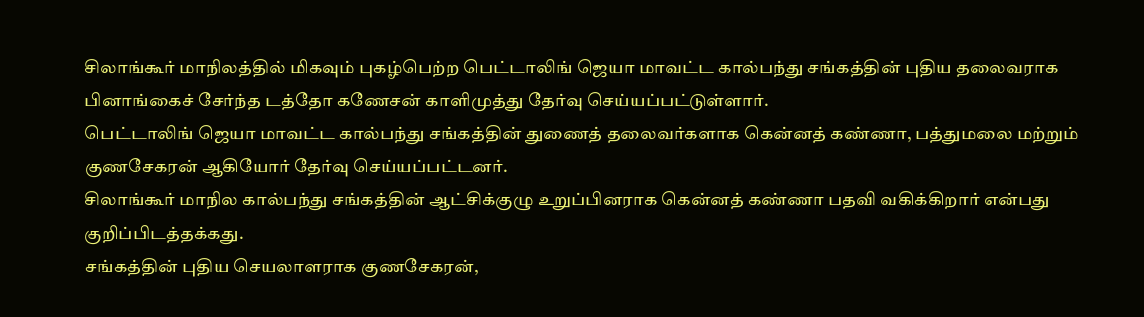சிலாங்கூர் மாநிலத்தில் மிகவும் புகழ்பெற்ற பெட்டாலிங் ஜெயா மாவட்ட கால்பந்து சங்கத்தின் புதிய தலைவராக பினாங்கைச் சேர்ந்த டத்தோ கணேசன் காளிமுத்து தேர்வு செய்யப்பட்டுள்ளார்.
பெட்டாலிங் ஜெயா மாவட்ட கால்பந்து சங்கத்தின் துணைத் தலைவர்களாக கென்னத் கண்ணா, பத்துமலை மற்றும் குணசேகரன் ஆகியோர் தேர்வு செய்யப்பட்டனர்.
சிலாங்கூர் மாநில கால்பந்து சங்கத்தின் ஆட்சிக்குழு உறுப்பினராக கென்னத் கண்ணா பதவி வகிக்கிறார் என்பது குறிப்பிடத்தக்கது.
சங்கத்தின் புதிய செயலாளராக குணசேகரன்,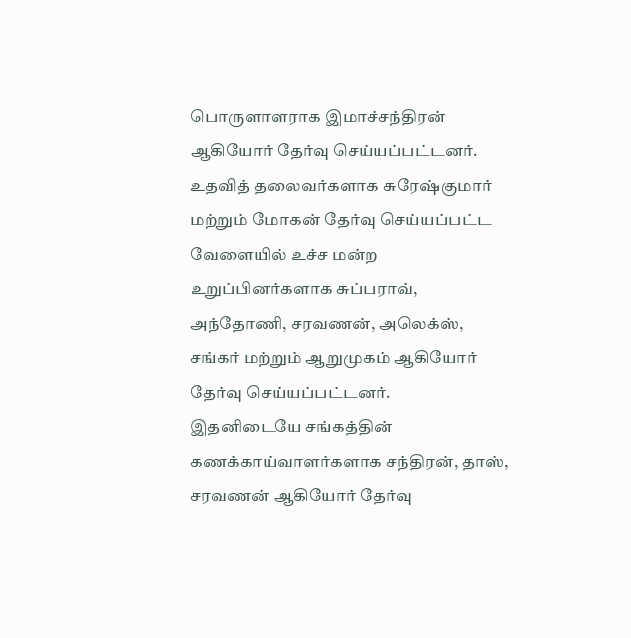பொருளாளராக இமாச்சந்திரன் ஆகியோர் தேர்வு செய்யப்பட்டனர்.
உதவித் தலைவர்களாக சுரேஷ்குமார் மற்றும் மோகன் தேர்வு செய்யப்பட்ட வேளையில் உச்ச மன்ற உறுப்பினர்களாக சுப்பராவ், அந்தோணி, சரவணன், அலெக்ஸ், சங்கர் மற்றும் ஆறுமுகம் ஆகியோர் தேர்வு செய்யப்பட்டனர்.
இதனிடையே சங்கத்தின் கணக்காய்வாளர்களாக சந்திரன், தாஸ், சரவணன் ஆகியோர் தேர்வு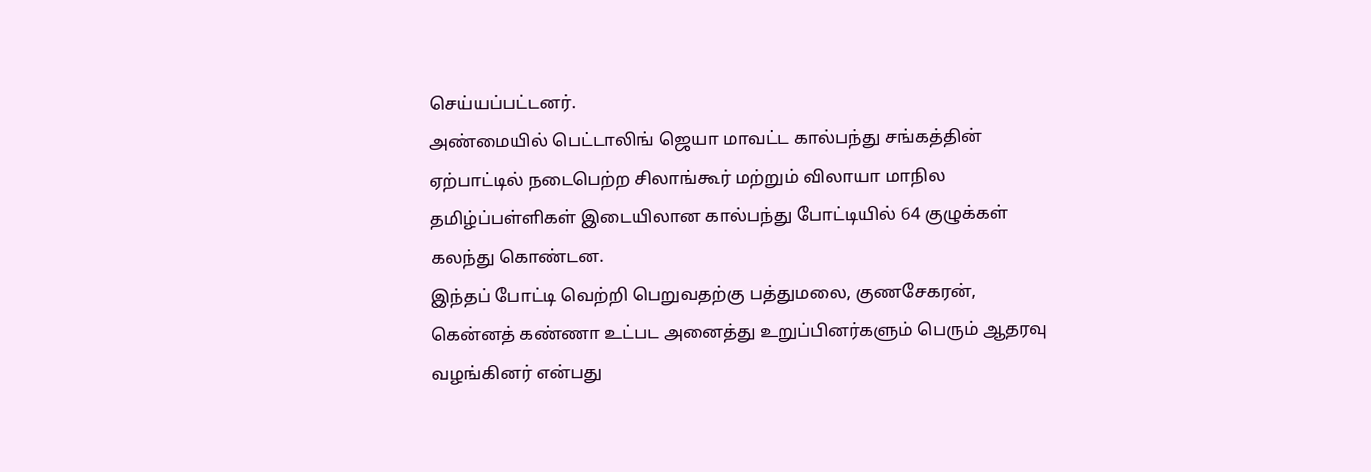செய்யப்பட்டனர்.
அண்மையில் பெட்டாலிங் ஜெயா மாவட்ட கால்பந்து சங்கத்தின் ஏற்பாட்டில் நடைபெற்ற சிலாங்கூர் மற்றும் விலாயா மாநில தமிழ்ப்பள்ளிகள் இடையிலான கால்பந்து போட்டியில் 64 குழுக்கள் கலந்து கொண்டன.
இந்தப் போட்டி வெற்றி பெறுவதற்கு பத்துமலை, குணசேகரன், கென்னத் கண்ணா உட்பட அனைத்து உறுப்பினர்களும் பெரும் ஆதரவு வழங்கினர் என்பது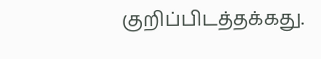குறிப்பிடத்தக்கது.